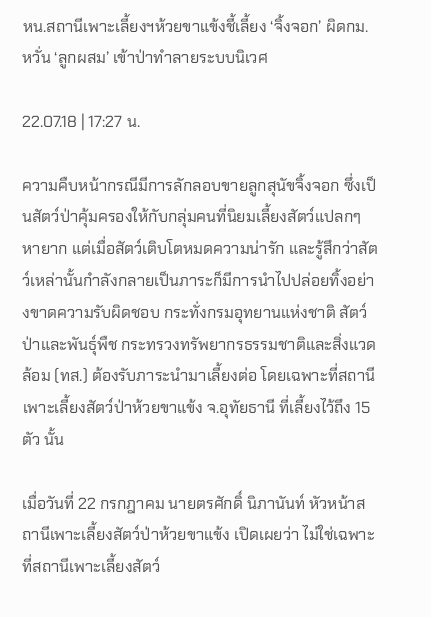หน.สถานีเพาะเลี้ยงฯห้วยขาแข้งชี้เลี้ยง ‘จิ้งจอก’ ผิดกม. หวั่น ‘ลูกผสม’ เข้าป่าทำลายระบบนิเวศ

22.07.18 | 17:27 น.

ความคืบหน้ากรณีมีการลักลอบขายลูกสุนัขจิ้งจอก ซึ่งเป็นสัตว์ป่าคุ้มครองให้กับกลุ่มคนที่นิยมเลี้ยงสัตว์แปลกๆ หายาก แต่เมื่อสัตว์เติบโตหมดความน่ารัก และรู้สึกว่าสัตว์เหล่านั้นกำลังกลายเป็นภาระก็มีการนำไปปล่อยทิ้งอย่างขาดความรับผิดชอบ กระทั่งกรมอุทยานแห่งชาติ สัตว์ป่าและพันธุ์พืช กระทรวงทรัพยากรธรรมชาติและสิ่งแวดล้อม (ทส.) ต้องรับภาระนำมาเลี้ยงต่อ โดยเฉพาะที่สถานีเพาะเลี้ยงสัตว์ป่าห้วยขาแข้ง จ.อุทัยธานี ที่เลี้ยงไว้ถึง 15 ตัว นั้น

เมื่อวันที่ 22 กรกฎาคม นายตรศักดิ์ นิภานันท์ หัวหน้าสถานีเพาะเลี้ยงสัตว์ป่าห้วยขาแข้ง เปิดเผยว่า ไม่ใช่เฉพาะที่สถานีเพาะเลี้ยงสัตว์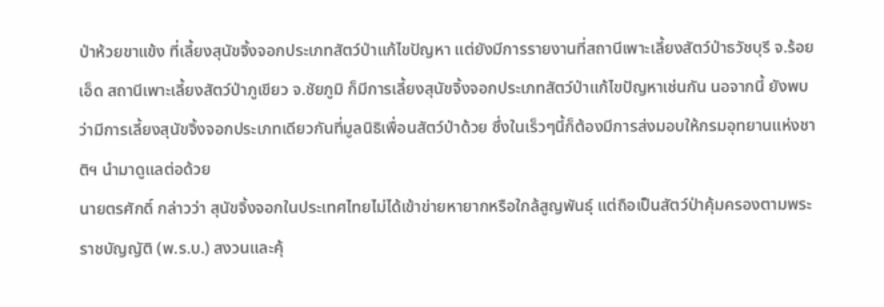ป่าห้วยขาแข้ง ที่เลี้ยงสุนัขจิ้งจอกประเภทสัตว์ป่าแก้ไขปัญหา แต่ยังมีการรายงานที่สถานีเพาะเลี้ยงสัตว์ป่าธวัชบุรี จ.ร้อยเอ็ด สถานีเพาะเลี้ยงสัตว์ป่าภูเขียว จ.ชัยภูมิ ก็มีการเลี้ยงสุนัขจิ้งจอกประเภทสัตว์ป่าแก้ไขปัญหาเช่นกัน นอจากนี้ ยังพบว่ามีการเลี้ยงสุนัขจิ้งจอกประเภทเดียวกันที่มูลนิธิเพื่อนสัตว์ป่าด้วย ซึ่งในเร็วๆนี้ก็ต้องมีการส่งมอบให้กรมอุทยานแห่งชาติฯ นำมาดูแลต่อด้วย
นายตรศักดิ์ กล่าวว่า สุนัขจิ้งจอกในประเทศไทยไม่ได้เข้าข่ายหายากหรือใกล้สูญพันธุ์ แต่ถือเป็นสัตว์ป่าคุ้มครองตามพระราชบัญญัติ (พ.ร.บ.) สงวนและคุ้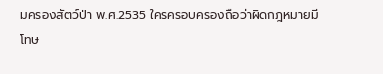มครองสัตว์ป่า พ.ศ.2535 ใครครอบครองถือว่าผิดกฎหมายมีโทษ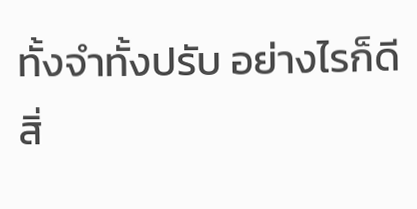ทั้งจำทั้งปรับ อย่างไรก็ดี สิ่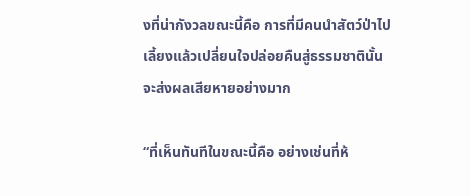งที่น่ากังวลขณะนี้คือ การที่มีคนนำสัตว์ป่าไปเลี้ยงแล้วเปลี่ยนใจปล่อยคืนสู่ธรรมชาตินั้น จะส่งผลเสียหายอย่างมาก

“ที่เห็นทันทีในขณะนี้คือ อย่างเช่นที่ห้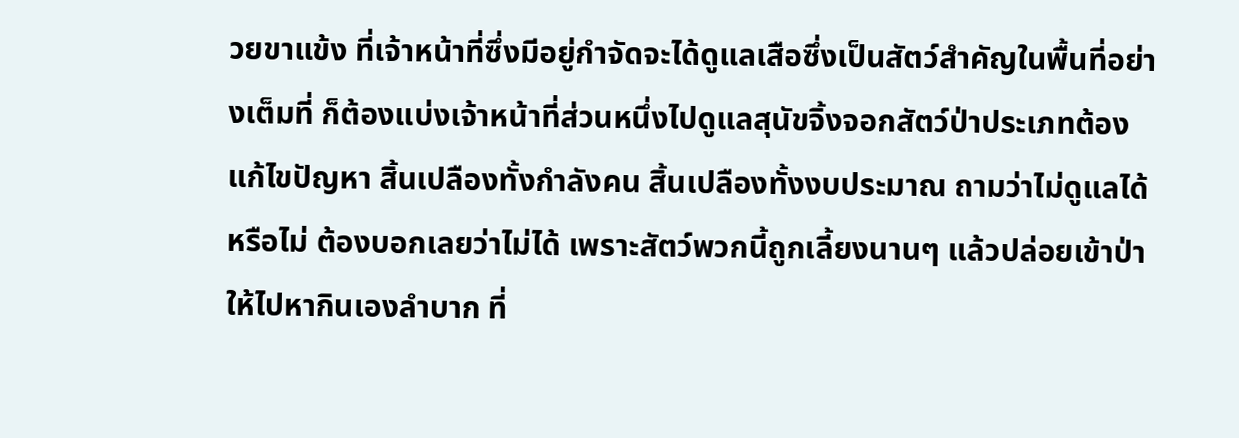วยขาแข้ง ที่เจ้าหน้าที่ซึ่งมีอยู่กำจัดจะได้ดูแลเสือซึ่งเป็นสัตว์สำคัญในพื้นที่อย่างเต็มที่ ก็ต้องแบ่งเจ้าหน้าที่ส่วนหนึ่งไปดูแลสุนัขจิ้งจอกสัตว์ป่าประเภทต้องแก้ไขปัญหา สิ้นเปลืองทั้งกำลังคน สิ้นเปลืองทั้งงบประมาณ ถามว่าไม่ดูแลได้หรือไม่ ต้องบอกเลยว่าไม่ได้ เพราะสัตว์พวกนี้ถูกเลี้ยงนานๆ แล้วปล่อยเข้าป่าให้ไปหากินเองลำบาก ที่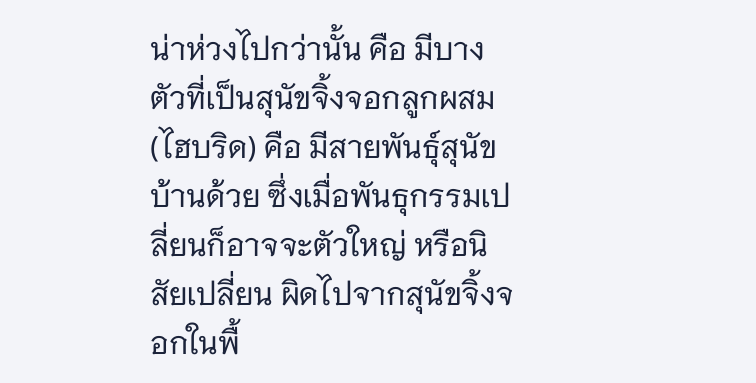น่าห่วงไปกว่านั้น คือ มีบางตัวที่เป็นสุนัขจิ้งจอกลูกผสม (ไฮบริด) คือ มีสายพันธุ์สุนัขบ้านด้วย ซึ่งเมื่อพันธุกรรมเปลี่ยนก็อาจจะตัวใหญ่ หรือนิสัยเปลี่ยน ผิดไปจากสุนัขจิ้งจอกในพื้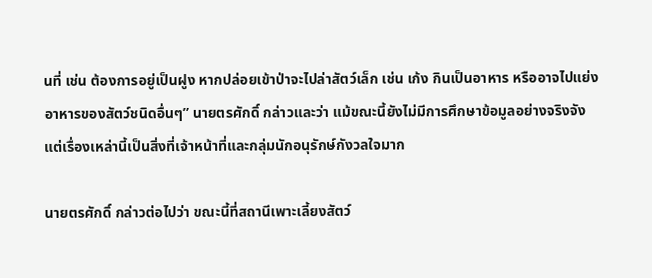นที่ เช่น ต้องการอยู่เป็นฝูง หากปล่อยเข้าป่าจะไปล่าสัตว์เล็ก เช่น เก้ง กินเป็นอาหาร หรืออาจไปแย่งอาหารของสัตว์ชนิดอื่นๆ” นายตรศักดิ์ กล่าวและว่า แม้ขณะนี้ยังไม่มีการศึกษาข้อมูลอย่างจริงจัง แต่เรื่องเหล่านี้เป็นสิ่งที่เจ้าหน้าที่และกลุ่มนักอนุรักษ์กังวลใจมาก

นายตรศักดิ์ กล่าวต่อไปว่า ขณะนี้ที่สถานีเพาะเลี้ยงสัตว์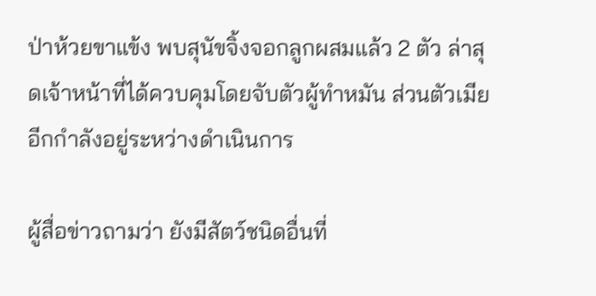ป่าห้วยขาแข้ง พบสุนัขจิ้งจอกลูกผสมแล้ว 2 ตัว ล่าสุดเจ้าหน้าที่ได้ควบคุมโดยจับตัวผู้ทำหมัน ส่วนตัวเมียอีกกำลังอยู่ระหว่างดำเนินการ

ผู้สื่อข่าวถามว่า ยังมีสัตว์ชนิดอื่นที่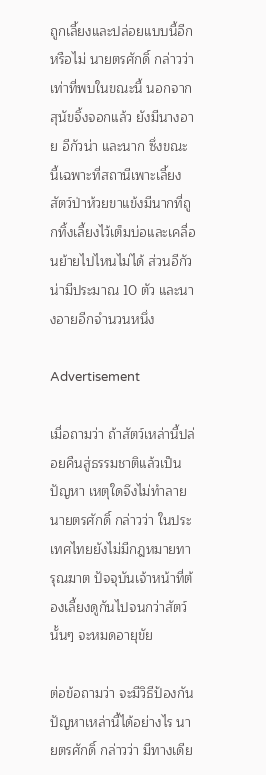ถูกเลี้ยงและปล่อยแบบนี้อีกหรือไม่ นายตรศักดิ์ กล่าวว่า เท่าที่พบในขณะนี้ นอกจากสุนัขจิ้งจอกแล้ว ยังมีนางอาย อีกัวน่า และนาก ซึ่งขณะนี้เฉพาะที่สถานีเพาะเลี้ยงสัตว์ป่าห้วยขาแข้งมีนากที่ถูกทิ้งเลี้ยงไว้เต็มบ่อและเคลื่อนย้ายไปไหนไม่ได้ ส่วนอีกัวน่ามีประมาณ 10 ตัว และนางอายอีกจำนวนหนึ่ง

Advertisement

เมื่อถามว่า ถ้าสัตว์เหล่านี้ปล่อยคืนสู่ธรรมชาติแล้วเป็นปัญหา เหตุใดจึงไม่ทำลาย นายตรศักดิ์ กล่าวว่า ในประเทศไทยยังไม่มีกฎหมายทารุณฆาต ปัจจุบันเจ้าหน้าที่ต้องเลี้ยงดูกันไปจนกว่าสัตว์นั้นๆ จะหมดอายุขัย

ต่อข้อถามว่า จะมีวิธีป้องกันปัญหาเหล่านี้ได้อย่างไร นายตรศักดิ์ กล่าวว่า มีทางเดีย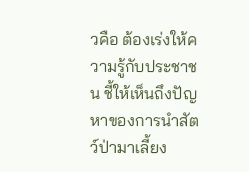วคือ ต้องเร่งให้ความรู้กับประชาชน ชี้ให้เห็นถึงปัญหาของการนำสัตว์ป่ามาเลี้ยง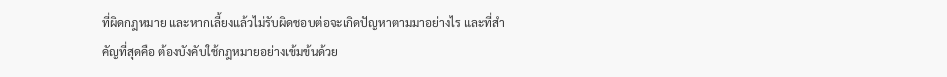ที่ผิดกฎหมาย และหากเลี้ยงแล้วไม่รับผิดชอบต่อจะเกิดปัญหาตามมาอย่างไร และที่สำคัญที่สุดคือ ต้องบังคับใช้กฎหมายอย่างเข้มข้นด้วย